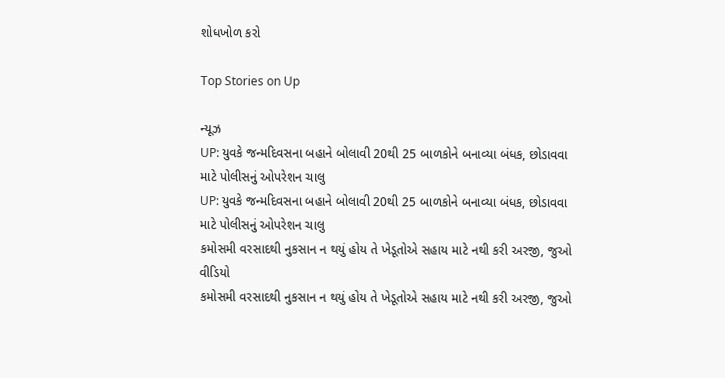શોધખોળ કરો

Top Stories on Up

ન્યૂઝ
UP: યુવકે જન્મદિવસના બહાને બોલાવી 20થી 25 બાળકોને બનાવ્યા બંધક, છોડાવવા માટે પોલીસનું ઓપરેશન ચાલુ
UP: યુવકે જન્મદિવસના બહાને બોલાવી 20થી 25 બાળકોને બનાવ્યા બંધક, છોડાવવા માટે પોલીસનું ઓપરેશન ચાલુ
કમોસમી વરસાદથી નુકસાન ન થયું હોય તે ખેડૂતોએ સહાય માટે નથી કરી અરજી, જુઓ વીડિયો
કમોસમી વરસાદથી નુકસાન ન થયું હોય તે ખેડૂતોએ સહાય માટે નથી કરી અરજી, જુઓ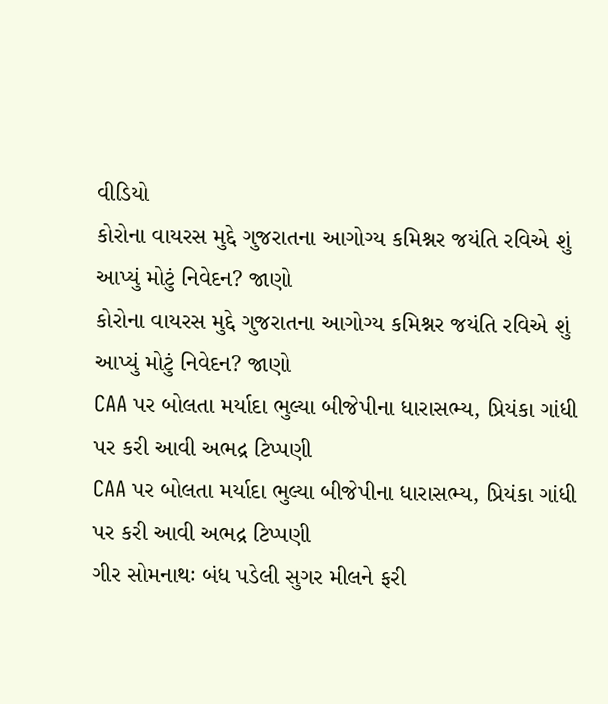વીડિયો
કોરોના વાયરસ મુદ્દે ગુજરાતના આગોગ્ય કમિશ્નર જયંતિ રવિએ શું આપ્યું મોટું નિવેદન? જાણો
કોરોના વાયરસ મુદ્દે ગુજરાતના આગોગ્ય કમિશ્નર જયંતિ રવિએ શું આપ્યું મોટું નિવેદન? જાણો
CAA પર બોલતા મર્યાદા ભુલ્યા બીજેપીના ધારાસભ્ય, પ્રિયંકા ગાંધી પર કરી આવી અભદ્ર ટિપ્પણી
CAA પર બોલતા મર્યાદા ભુલ્યા બીજેપીના ધારાસભ્ય, પ્રિયંકા ગાંધી પર કરી આવી અભદ્ર ટિપ્પણી
ગીર સોમનાથઃ બંધ પડેલી સુગર મીલને ફરી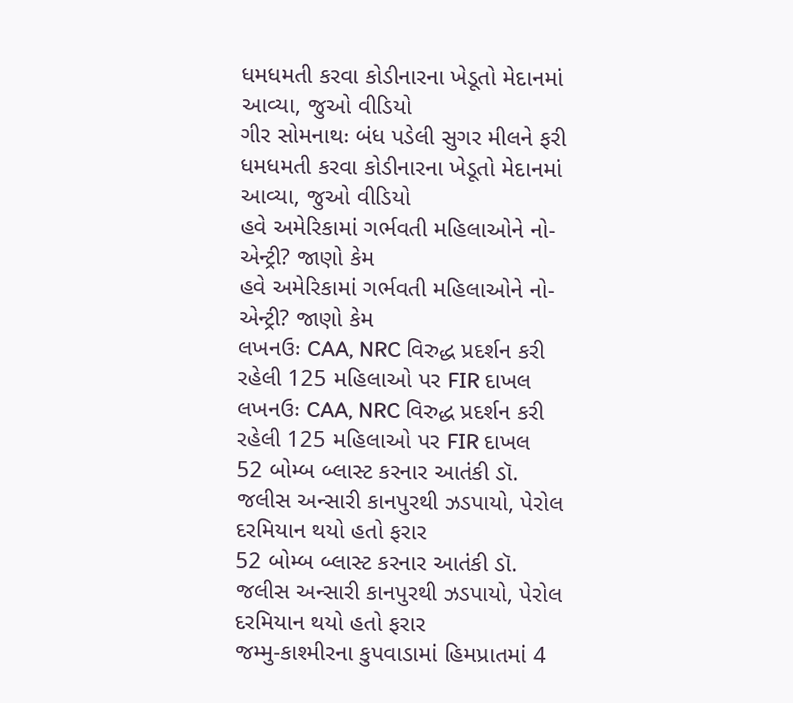ધમધમતી કરવા કોડીનારના ખેડૂતો મેદાનમાં આવ્યા, જુઓ વીડિયો
ગીર સોમનાથઃ બંધ પડેલી સુગર મીલને ફરી ધમધમતી કરવા કોડીનારના ખેડૂતો મેદાનમાં આવ્યા, જુઓ વીડિયો
હવે અમેરિકામાં ગર્ભવતી મહિલાઓને નો-એન્ટ્રી? જાણો કેમ
હવે અમેરિકામાં ગર્ભવતી મહિલાઓને નો-એન્ટ્રી? જાણો કેમ
લખનઉઃ CAA, NRC વિરુદ્ધ પ્રદર્શન કરી રહેલી 125 મહિલાઓ પર FIR દાખલ
લખનઉઃ CAA, NRC વિરુદ્ધ પ્રદર્શન કરી રહેલી 125 મહિલાઓ પર FIR દાખલ
52 બોમ્બ બ્લાસ્ટ કરનાર આતંકી ડૉ. જલીસ અન્સારી કાનપુરથી ઝડપાયો, પેરોલ દરમિયાન થયો હતો ફરાર
52 બોમ્બ બ્લાસ્ટ કરનાર આતંકી ડૉ. જલીસ અન્સારી કાનપુરથી ઝડપાયો, પેરોલ દરમિયાન થયો હતો ફરાર
જમ્મુ-કાશ્મીરના કુપવાડામાં હિમપ્રાતમાં 4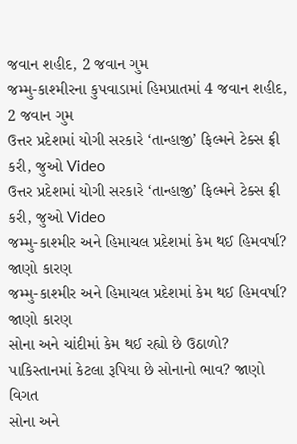જવાન શહીદ, 2 જવાન ગુમ
જમ્મુ-કાશ્મીરના કુપવાડામાં હિમપ્રાતમાં 4 જવાન શહીદ, 2 જવાન ગુમ
ઉત્તર પ્રદેશમાં યોગી સરકારે ‘તાન્હાજી’ ફિલ્મને ટેક્સ ફ્રી કરી, જુઓ Video
ઉત્તર પ્રદેશમાં યોગી સરકારે ‘તાન્હાજી’ ફિલ્મને ટેક્સ ફ્રી કરી, જુઓ Video
જમ્મુ-કાશ્મીર અને હિમાચલ પ્રદેશમાં કેમ થઈ હિમવર્ષા? જાણો કારણ
જમ્મુ-કાશ્મીર અને હિમાચલ પ્રદેશમાં કેમ થઈ હિમવર્ષા? જાણો કારણ
સોના અને ચાંદીમાં કેમ થઈ રહ્યો છે ઉઠાળો? પાકિસ્તાનમાં કેટલા રૂપિયા છે સોનાનો ભાવ? જાણો વિગત
સોના અને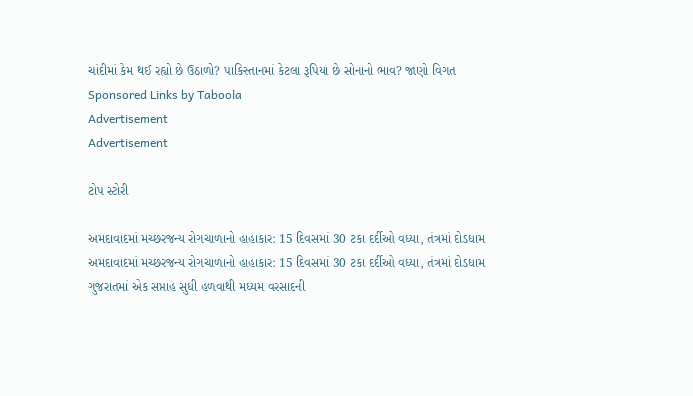ચાંદીમાં કેમ થઈ રહ્યો છે ઉઠાળો? પાકિસ્તાનમાં કેટલા રૂપિયા છે સોનાનો ભાવ? જાણો વિગત
Sponsored Links by Taboola
Advertisement
Advertisement

ટોપ સ્ટોરી

અમદાવાદમાં મચ્છરજન્ય રોગચાળાનો હાહાકાર: 15 દિવસમાં 30 ટકા દર્દીઓ વધ્યા, તંત્રમાં દોડધામ
અમદાવાદમાં મચ્છરજન્ય રોગચાળાનો હાહાકાર: 15 દિવસમાં 30 ટકા દર્દીઓ વધ્યા, તંત્રમાં દોડધામ
ગુજરાતમાં એક સપ્તાહ સુધી હળવાથી મધ્યમ વરસાદની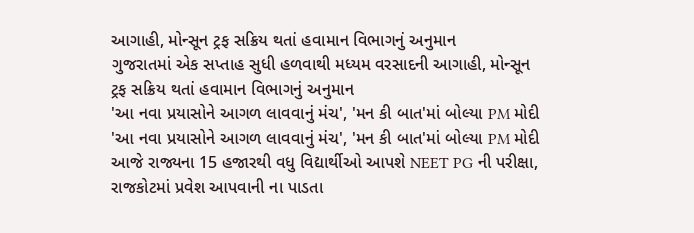આગાહી, મોન્સૂન ટ્રફ સક્રિય થતાં હવામાન વિભાગનું અનુમાન
ગુજરાતમાં એક સપ્તાહ સુધી હળવાથી મધ્યમ વરસાદની આગાહી, મોન્સૂન ટ્રફ સક્રિય થતાં હવામાન વિભાગનું અનુમાન
'આ નવા પ્રયાસોને આગળ લાવવાનું મંચ', 'મન કી બાત'માં બોલ્યા PM મોદી
'આ નવા પ્રયાસોને આગળ લાવવાનું મંચ', 'મન કી બાત'માં બોલ્યા PM મોદી
આજે રાજ્યના 15 હજારથી વધુ વિદ્યાર્થીઓ આપશે NEET PG ની પરીક્ષા, રાજકોટમાં પ્રવેશ આપવાની ના પાડતા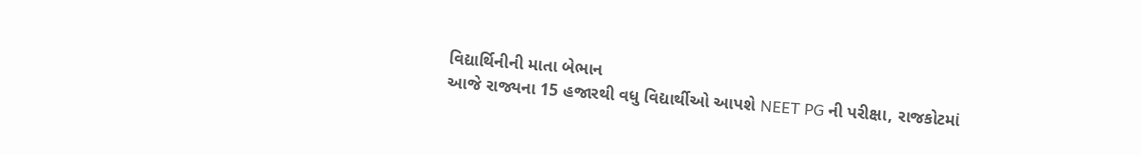વિદ્યાર્થિનીની માતા બેભાન
આજે રાજ્યના 15 હજારથી વધુ વિદ્યાર્થીઓ આપશે NEET PG ની પરીક્ષા, રાજકોટમાં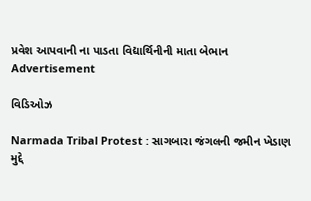પ્રવેશ આપવાની ના પાડતા વિદ્યાર્થિનીની માતા બેભાન
Advertisement

વિડિઓઝ

Narmada Tribal Protest : સાગબારા જંગલની જમીન ખેડાણ મુદ્દે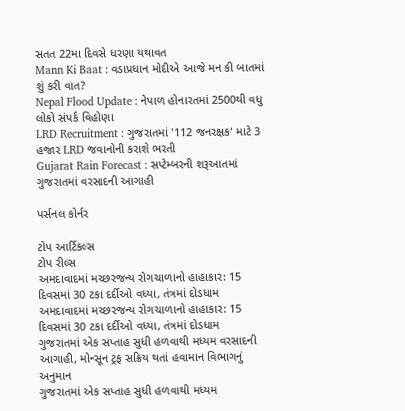સતત 22મા દિવસે ધરણા યથાવત
Mann Ki Baat : વડાપ્રધાન મોદીએ આજે મન કી બાતમાં શું કરી વાત?
Nepal Flood Update : નેપાળ હોનારતમાં 2500થી વધુ લોકો સંપર્ક વિહોણા
LRD Recruitment : ગુજરાતમાં '112 જનરક્ષક' માટે 3 હજાર LRD જવાનોની કરાશે ભરતી
Gujarat Rain Forecast : સપ્ટેમ્બરની શરૂઆતમાં ગુજરાતમાં વરસાદની આગાહી

પર્સનલ કોર્નર

ટોપ આર્ટિકલ્સ
ટોપ રીલ્સ
અમદાવાદમાં મચ્છરજન્ય રોગચાળાનો હાહાકાર: 15 દિવસમાં 30 ટકા દર્દીઓ વધ્યા, તંત્રમાં દોડધામ
અમદાવાદમાં મચ્છરજન્ય રોગચાળાનો હાહાકાર: 15 દિવસમાં 30 ટકા દર્દીઓ વધ્યા, તંત્રમાં દોડધામ
ગુજરાતમાં એક સપ્તાહ સુધી હળવાથી મધ્યમ વરસાદની આગાહી, મોન્સૂન ટ્રફ સક્રિય થતાં હવામાન વિભાગનું અનુમાન
ગુજરાતમાં એક સપ્તાહ સુધી હળવાથી મધ્યમ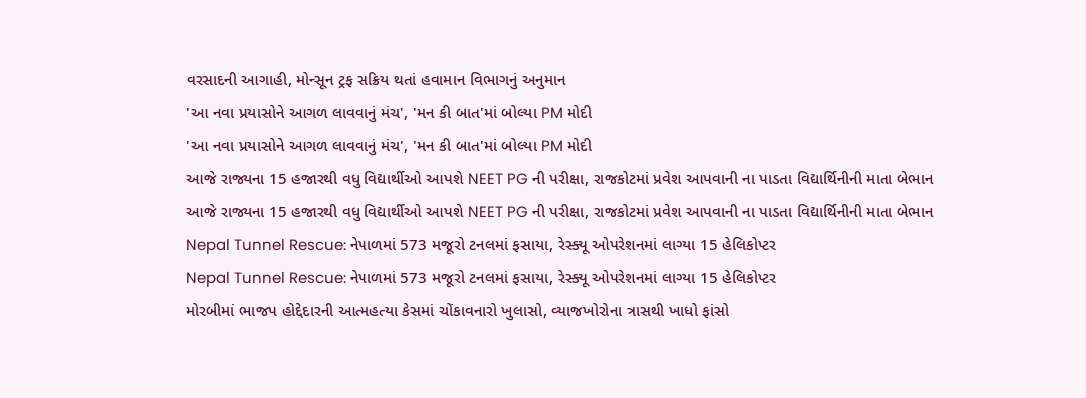વરસાદની આગાહી, મોન્સૂન ટ્રફ સક્રિય થતાં હવામાન વિભાગનું અનુમાન
'આ નવા પ્રયાસોને આગળ લાવવાનું મંચ', 'મન કી બાત'માં બોલ્યા PM મોદી
'આ નવા પ્રયાસોને આગળ લાવવાનું મંચ', 'મન કી બાત'માં બોલ્યા PM મોદી
આજે રાજ્યના 15 હજારથી વધુ વિદ્યાર્થીઓ આપશે NEET PG ની પરીક્ષા, રાજકોટમાં પ્રવેશ આપવાની ના પાડતા વિદ્યાર્થિનીની માતા બેભાન
આજે રાજ્યના 15 હજારથી વધુ વિદ્યાર્થીઓ આપશે NEET PG ની પરીક્ષા, રાજકોટમાં પ્રવેશ આપવાની ના પાડતા વિદ્યાર્થિનીની માતા બેભાન
Nepal Tunnel Rescue: નેપાળમાં 573 મજૂરો ટનલમાં ફસાયા, રેસ્ક્યૂ ઓપરેશનમાં લાગ્યા 15 હેલિકોપ્ટર
Nepal Tunnel Rescue: નેપાળમાં 573 મજૂરો ટનલમાં ફસાયા, રેસ્ક્યૂ ઓપરેશનમાં લાગ્યા 15 હેલિકોપ્ટર
મોરબીમાં ભાજપ હોદ્દેદારની આત્મહત્યા કેસમાં ચોંકાવનારો ખુલાસો, વ્યાજખોરોના ત્રાસથી ખાધો ફાંસો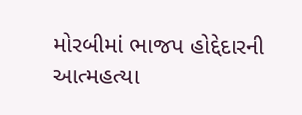મોરબીમાં ભાજપ હોદ્દેદારની આત્મહત્યા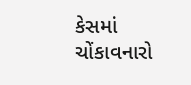કેસમાં ચોંકાવનારો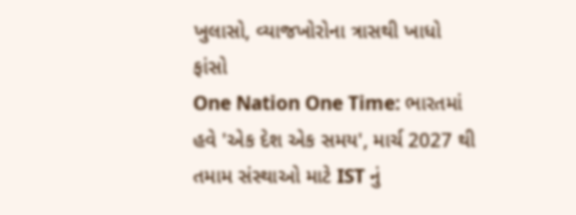ખુલાસો, વ્યાજખોરોના ત્રાસથી ખાધો ફાંસો
One Nation One Time: ભારતમાં હવે 'એક દેશ એક સમય', માર્ચ 2027 થી તમામ સંસ્થાઓ માટે IST નું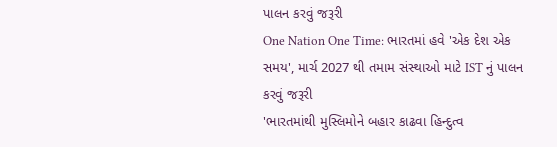પાલન કરવું જરૂરી
One Nation One Time: ભારતમાં હવે 'એક દેશ એક સમય', માર્ચ 2027 થી તમામ સંસ્થાઓ માટે IST નું પાલન કરવું જરૂરી
'ભારતમાંથી મુસ્લિમોને બહાર કાઢવા હિન્દુત્વ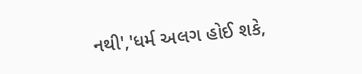નથી','ધર્મ અલગ હોઈ શકે,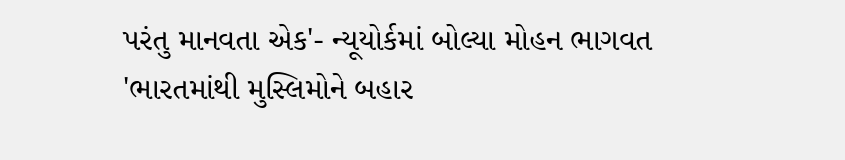પરંતુ માનવતા એક'- ન્યૂયોર્કમાં બોલ્યા મોહન ભાગવત
'ભારતમાંથી મુસ્લિમોને બહાર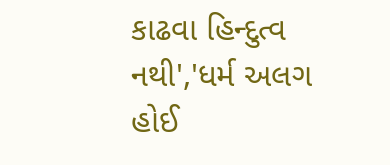કાઢવા હિન્દુત્વ નથી','ધર્મ અલગ હોઈ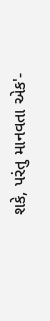શકે, પરંતુ માનવતા એક'-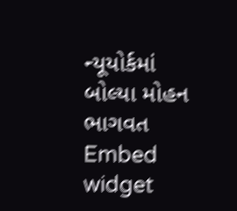ન્યૂયોર્કમાં બોલ્યા મોહન ભાગવત
Embed widget